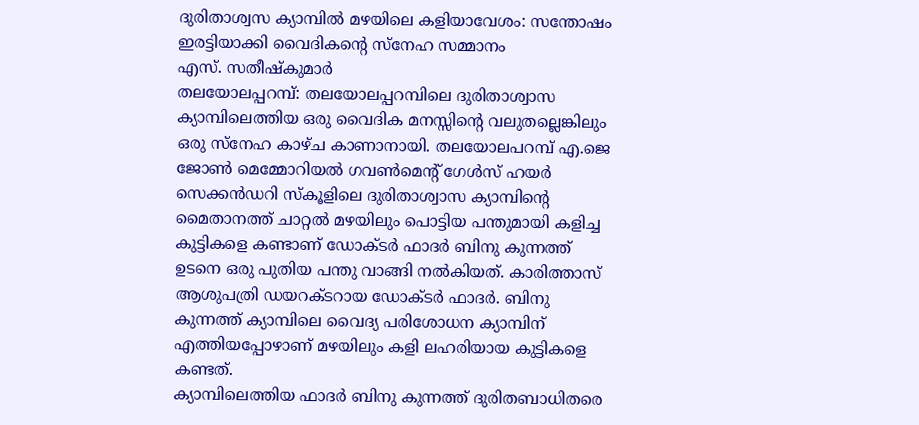ദുരിതാശ്വസ ക്യാമ്പിൽ മഴയിലെ കളിയാവേശം: സന്തോഷം ഇരട്ടിയാക്കി വൈദികന്റെ സ്നേഹ സമ്മാനം
എസ്. സതീഷ്കുമാർ
തലയോലപ്പറമ്പ്: തലയോലപ്പറമ്പിലെ ദുരിതാശ്വാസ ക്യാമ്പിലെത്തിയ ഒരു വൈദിക മനസ്സിൻ്റെ വലുതല്ലെങ്കിലും ഒരു സ്നേഹ കാഴ്ച കാണാനായി. തലയോലപറമ്പ് എ.ജെ ജോൺ മെമ്മോറിയൽ ഗവൺമെൻ്റ് ഗേൾസ് ഹയർ സെക്കൻഡറി സ്കൂളിലെ ദുരിതാശ്വാസ ക്യാമ്പിൻ്റെ മൈതാനത്ത് ചാറ്റൽ മഴയിലും പൊട്ടിയ പന്തുമായി കളിച്ച കുട്ടികളെ കണ്ടാണ് ഡോക്ടർ ഫാദർ ബിനു കുന്നത്ത് ഉടനെ ഒരു പുതിയ പന്തു വാങ്ങി നൽകിയത്. കാരിത്താസ് ആശുപത്രി ഡയറക്ടറായ ഡോക്ടർ ഫാദർ. ബിനു കുന്നത്ത് ക്യാമ്പിലെ വൈദ്യ പരിശോധന ക്യാമ്പിന് എത്തിയപ്പോഴാണ് മഴയിലും കളി ലഹരിയായ കുട്ടികളെ കണ്ടത്.
ക്യാമ്പിലെത്തിയ ഫാദർ ബിനു കുന്നത്ത് ദുരിതബാധിതരെ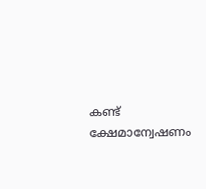കണ്ട് ക്ഷേമാന്വേഷണം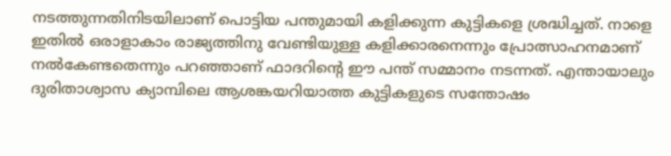നടത്തുന്നതിനിടയിലാണ് പൊട്ടിയ പന്തുമായി കളിക്കുന്ന കുട്ടികളെ ശ്രദ്ധിച്ചത്. നാളെ ഇതിൽ ഒരാളാകാം രാജ്യത്തിനു വേണ്ടിയുള്ള കളിക്കാരനെന്നും പ്രോത്സാഹനമാണ് നൽകേണ്ടതെന്നും പറഞ്ഞാണ് ഫാദറിൻ്റെ ഈ പന്ത് സമ്മാനം നടന്നത്. എന്തായാലും ദുരിതാശ്വാസ ക്യാമ്പിലെ ആശങ്കയറിയാത്ത കുട്ടികളുടെ സന്തോഷം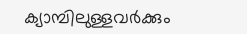ക്യാമ്പിലുള്ളവർക്കും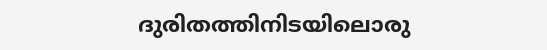ദുരിതത്തിനിടയിലൊരു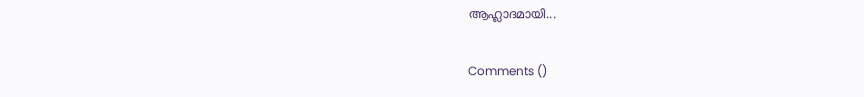ആഹ്ലാദമായി...

Comments ()